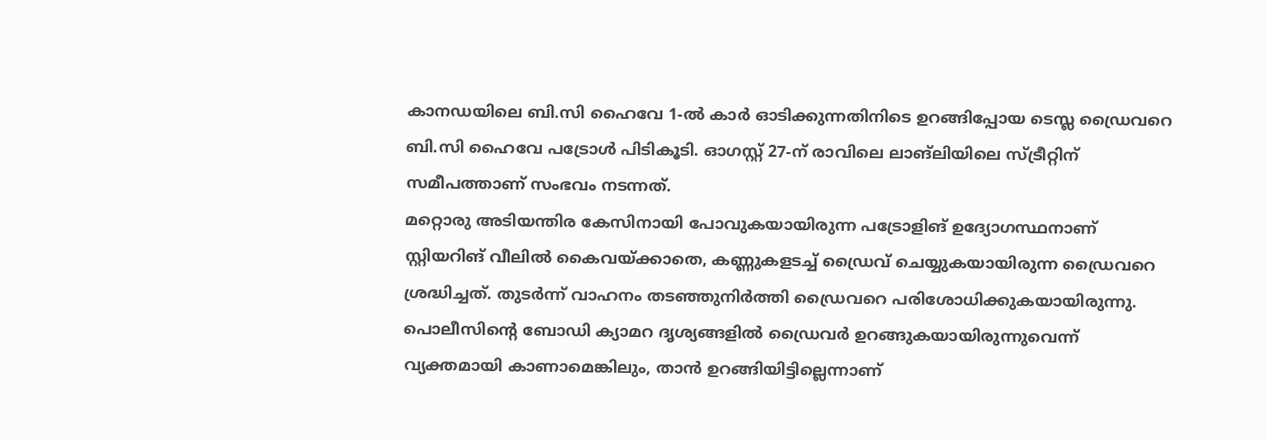കാനഡയിലെ ബി.സി ഹൈവേ 1-ൽ കാർ ഓടിക്കുന്നതിനിടെ ഉറങ്ങിപ്പോയ ടെസ്ല ഡ്രൈവറെ ബി.സി ഹൈവേ പട്രോൾ പിടികൂടി. ഓഗസ്റ്റ് 27-ന് രാവിലെ ലാങ്ലിയിലെ സ്ട്രീറ്റിന് സമീപത്താണ് സംഭവം നടന്നത്.
മറ്റൊരു അടിയന്തിര കേസിനായി പോവുകയായിരുന്ന പട്രോളിങ് ഉദ്യോഗസ്ഥനാണ് സ്റ്റിയറിങ് വീലിൽ കൈവയ്ക്കാതെ, കണ്ണുകളടച്ച് ഡ്രൈവ് ചെയ്യുകയായിരുന്ന ഡ്രൈവറെ ശ്രദ്ധിച്ചത്. തുടർന്ന് വാഹനം തടഞ്ഞുനിർത്തി ഡ്രൈവറെ പരിശോധിക്കുകയായിരുന്നു. പൊലീസിന്റെ ബോഡി ക്യാമറ ദൃശ്യങ്ങളിൽ ഡ്രൈവർ ഉറങ്ങുകയായിരുന്നുവെന്ന് വ്യക്തമായി കാണാമെങ്കിലും, താൻ ഉറങ്ങിയിട്ടില്ലെന്നാണ്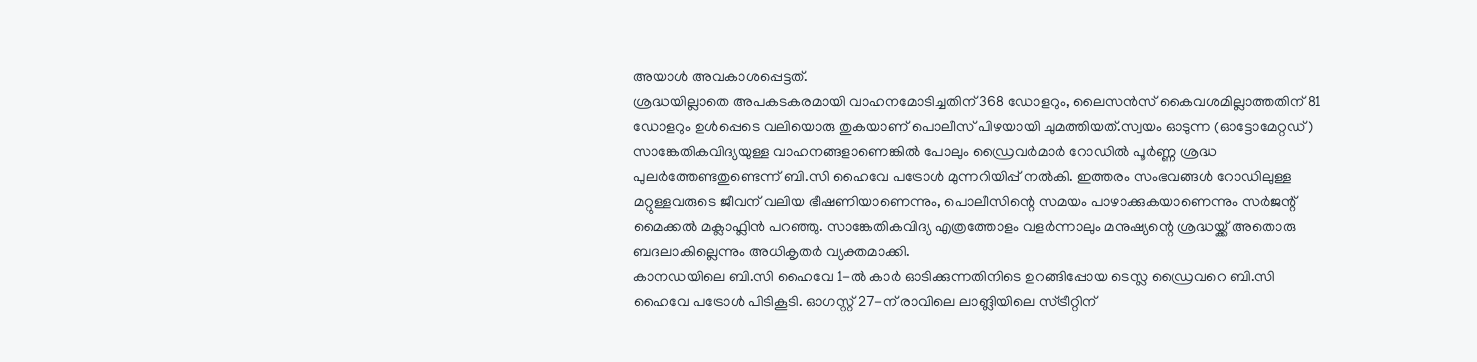അയാൾ അവകാശപ്പെട്ടത്.
ശ്രദ്ധയില്ലാതെ അപകടകരമായി വാഹനമോടിച്ചതിന് 368 ഡോളറും, ലൈസൻസ് കൈവശമില്ലാത്തതിന് 81 ഡോളറും ഉൾപ്പെടെ വലിയൊരു തുകയാണ് പൊലീസ് പിഴയായി ചുമത്തിയത്.സ്വയം ഓടുന്ന (ഓട്ടോമേറ്റഡ്) സാങ്കേതികവിദ്യയുള്ള വാഹനങ്ങളാണെങ്കിൽ പോലും ഡ്രൈവർമാർ റോഡിൽ പൂർണ്ണ ശ്രദ്ധ പുലർത്തേണ്ടതുണ്ടെന്ന് ബി.സി ഹൈവേ പട്രോൾ മുന്നറിയിപ്പ് നൽകി. ഇത്തരം സംഭവങ്ങൾ റോഡിലുള്ള മറ്റുള്ളവരുടെ ജീവന് വലിയ ഭീഷണിയാണെന്നും, പൊലീസിന്റെ സമയം പാഴാക്കുകയാണെന്നും സർജന്റ് മൈക്കൽ മക്ലാഫ്ലിൻ പറഞ്ഞു. സാങ്കേതികവിദ്യ എത്രത്തോളം വളർന്നാലും മനുഷ്യന്റെ ശ്രദ്ധയ്ക്ക് അതൊരു ബദലാകില്ലെന്നും അധികൃതർ വ്യക്തമാക്കി.
കാനഡയിലെ ബി.സി ഹൈവേ 1-ൽ കാർ ഓടിക്കുന്നതിനിടെ ഉറങ്ങിപ്പോയ ടെസ്ല ഡ്രൈവറെ ബി.സി ഹൈവേ പട്രോൾ പിടികൂടി. ഓഗസ്റ്റ് 27-ന് രാവിലെ ലാങ്ലിയിലെ സ്ട്രീറ്റിന്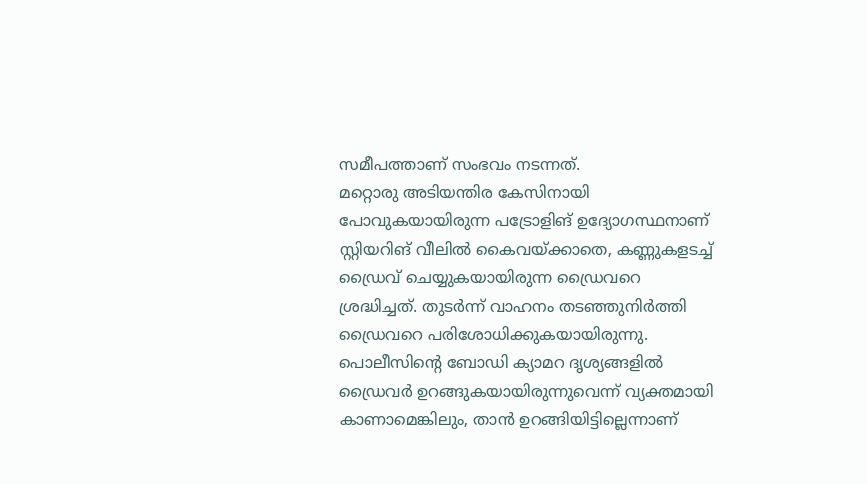സമീപത്താണ് സംഭവം നടന്നത്.
മറ്റൊരു അടിയന്തിര കേസിനായി പോവുകയായിരുന്ന പട്രോളിങ് ഉദ്യോഗസ്ഥനാണ് സ്റ്റിയറിങ് വീലിൽ കൈവയ്ക്കാതെ, കണ്ണുകളടച്ച് ഡ്രൈവ് ചെയ്യുകയായിരുന്ന ഡ്രൈവറെ ശ്രദ്ധിച്ചത്. തുടർന്ന് വാഹനം തടഞ്ഞുനിർത്തി ഡ്രൈവറെ പരിശോധിക്കുകയായിരുന്നു. പൊലീസിന്റെ ബോഡി ക്യാമറ ദൃശ്യങ്ങളിൽ ഡ്രൈവർ ഉറങ്ങുകയായിരുന്നുവെന്ന് വ്യക്തമായി കാണാമെങ്കിലും, താൻ ഉറങ്ങിയിട്ടില്ലെന്നാണ്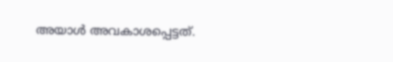അയാൾ അവകാശപ്പെട്ടത്.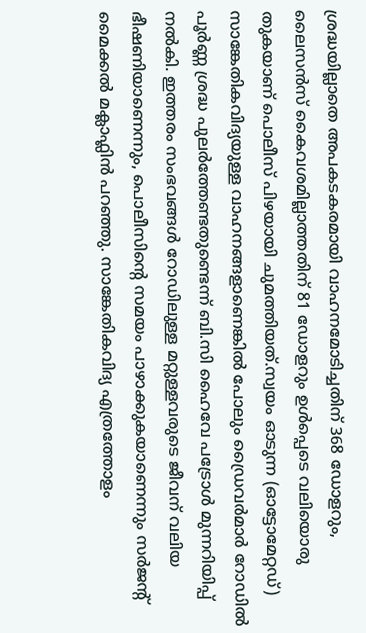ശ്രദ്ധയില്ലാതെ അപകടകരമായി വാഹനമോടിച്ചതിന് 368 ഡോളറും, ലൈസൻസ് കൈവശമില്ലാത്തതിന് 81 ഡോളറും ഉൾപ്പെടെ വലിയൊരു തുകയാണ് പൊലീസ് പിഴയായി ചുമത്തിയത്.സ്വയം ഓടുന്ന (ഓട്ടോമേറ്റഡ്) സാങ്കേതികവിദ്യയുള്ള വാഹനങ്ങളാണെങ്കിൽ പോലും ഡ്രൈവർമാർ റോഡിൽ പൂർണ്ണ ശ്രദ്ധ പുലർത്തേണ്ടതുണ്ടെന്ന് ബി.സി ഹൈവേ പട്രോൾ മുന്നറിയിപ്പ് നൽകി. ഇത്തരം സംഭവങ്ങൾ റോഡിലുള്ള മറ്റുള്ളവരുടെ ജീവന് വലിയ ഭീഷണിയാണെന്നും, പൊലീസിന്റെ സമയം പാഴാക്കുകയാണെന്നും സർജന്റ് മൈക്കൽ മക്ലാഫ്ലിൻ പറഞ്ഞു. സാങ്കേതികവിദ്യ എത്രത്തോളം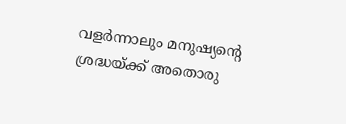വളർന്നാലും മനുഷ്യന്റെ ശ്രദ്ധയ്ക്ക് അതൊരു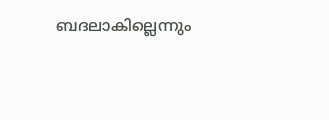ബദലാകില്ലെന്നും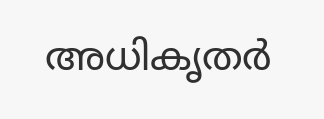അധികൃതർ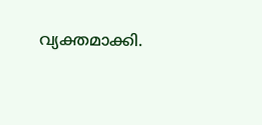വ്യക്തമാക്കി.